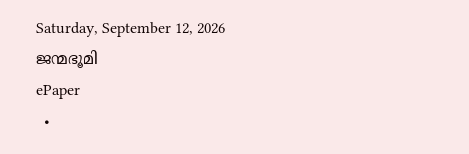Saturday, September 12, 2026
ജന്മഭൂമി
ePaper
  •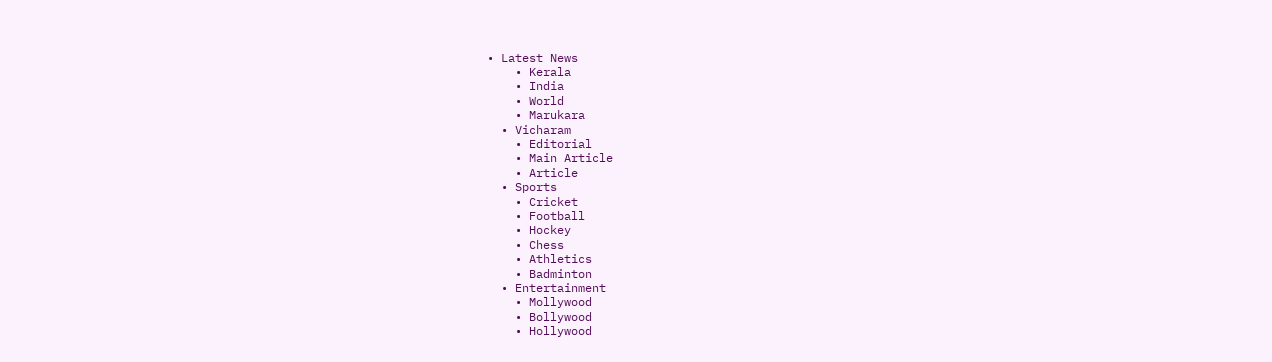• Latest News
    • Kerala
    • India
    • World
    • Marukara
  • Vicharam
    • Editorial
    • Main Article
    • Article
  • Sports
    • Cricket
    • Football
    • Hockey
    • Chess
    • Athletics
    • Badminton
  • Entertainment
    • Mollywood
    • Bollywood
    • Hollywood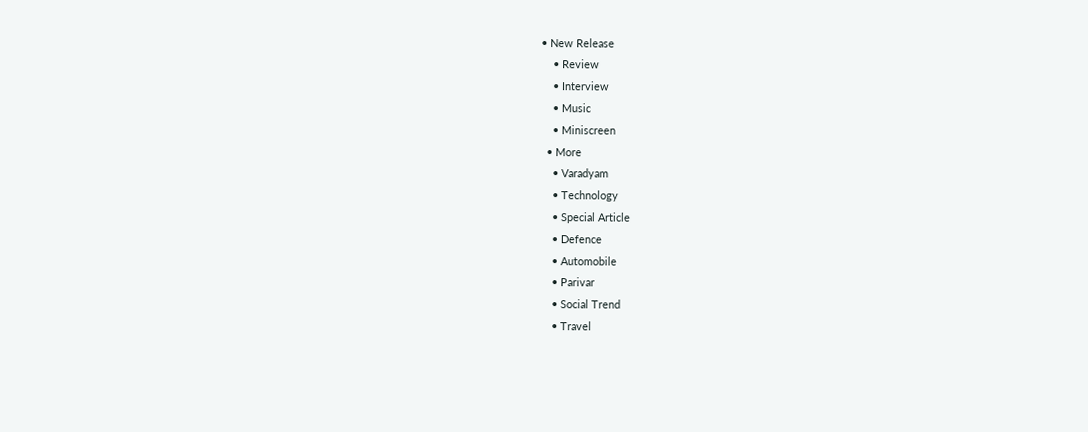• New Release
    • Review
    • Interview
    • Music
    • Miniscreen
  • More
    • Varadyam
    • Technology
    • Special Article
    • Defence
    • Automobile
    • Parivar
    • Social Trend
    • Travel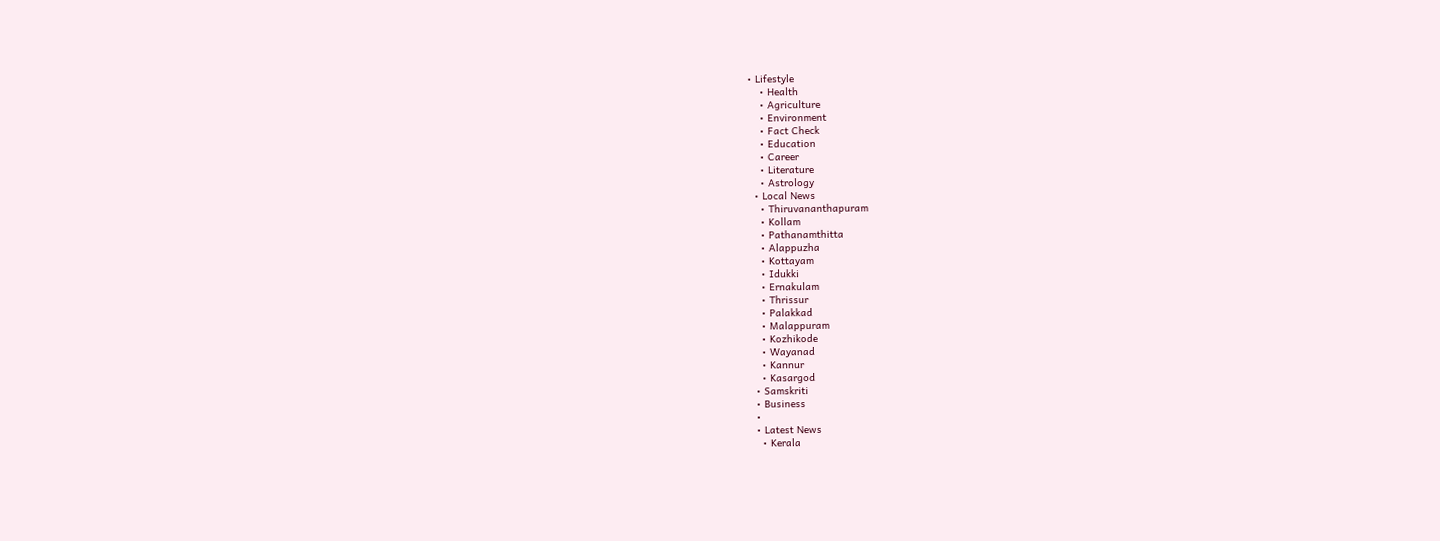• Lifestyle
    • Health
    • Agriculture
    • Environment
    • Fact Check
    • Education
    • Career
    • Literature
    • Astrology
  • Local News
    • Thiruvananthapuram
    • Kollam
    • Pathanamthitta
    • Alappuzha
    • Kottayam
    • Idukki
    • Ernakulam
    • Thrissur
    • Palakkad
    • Malappuram
    • Kozhikode
    • Wayanad
    • Kannur
    • Kasargod
  • Samskriti
  • Business
  •
  • Latest News
    • Kerala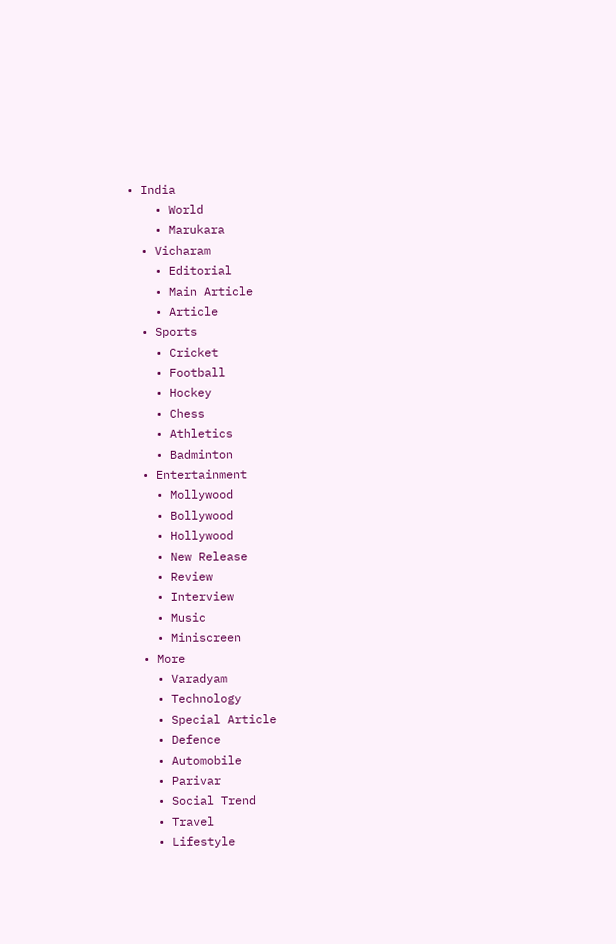• India
    • World
    • Marukara
  • Vicharam
    • Editorial
    • Main Article
    • Article
  • Sports
    • Cricket
    • Football
    • Hockey
    • Chess
    • Athletics
    • Badminton
  • Entertainment
    • Mollywood
    • Bollywood
    • Hollywood
    • New Release
    • Review
    • Interview
    • Music
    • Miniscreen
  • More
    • Varadyam
    • Technology
    • Special Article
    • Defence
    • Automobile
    • Parivar
    • Social Trend
    • Travel
    • Lifestyle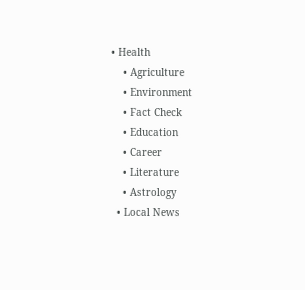• Health
    • Agriculture
    • Environment
    • Fact Check
    • Education
    • Career
    • Literature
    • Astrology
  • Local News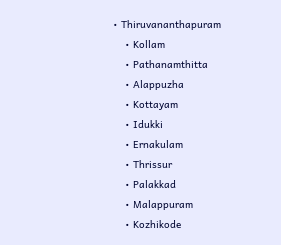• Thiruvananthapuram
    • Kollam
    • Pathanamthitta
    • Alappuzha
    • Kottayam
    • Idukki
    • Ernakulam
    • Thrissur
    • Palakkad
    • Malappuram
    • Kozhikode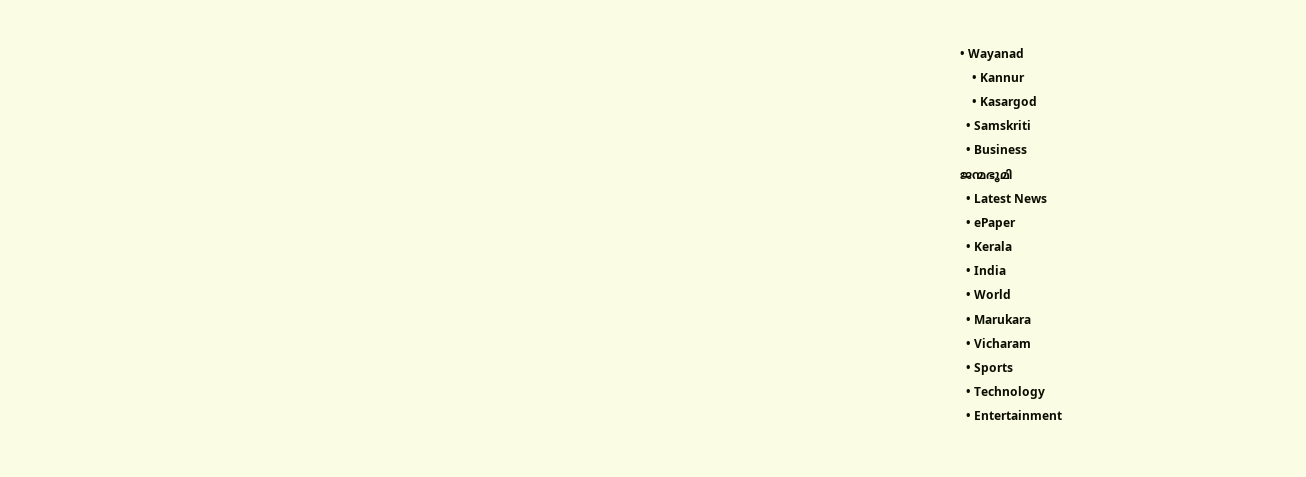• Wayanad
    • Kannur
    • Kasargod
  • Samskriti
  • Business
ജന്മഭൂമി
  • Latest News
  • ePaper
  • Kerala
  • India
  • World
  • Marukara
  • Vicharam
  • Sports
  • Technology
  • Entertainment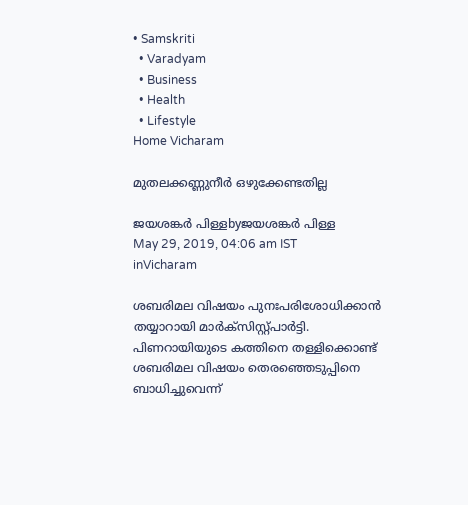• Samskriti
  • Varadyam
  • Business
  • Health
  • Lifestyle
Home Vicharam

മുതലക്കണ്ണുനീര്‍ ഒഴുക്കേണ്ടതില്ല

ജയശങ്കര്‍ പിള്ളbyജയശങ്കര്‍ പിള്ള
May 29, 2019, 04:06 am IST
inVicharam

ശബരിമല വിഷയം പുനഃപരിശോധിക്കാന്‍ തയ്യാറായി മാര്‍ക്‌സിസ്റ്റ്പാര്‍ട്ടി. പിണറായിയുടെ കത്തിനെ തള്ളിക്കൊണ്ട് ശബരിമല വിഷയം തെരഞ്ഞെടുപ്പിനെ ബാധിച്ചുവെന്ന്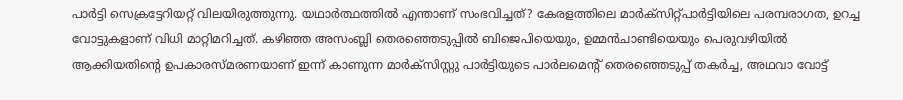പാര്‍ട്ടി സെക്രട്ടേറിയറ്റ് വിലയിരുത്തുന്നു. യഥാര്‍ത്ഥത്തില്‍ എന്താണ് സംഭവിച്ചത്? കേരളത്തിലെ മാര്‍ക്‌സിറ്റ്പാര്‍ട്ടിയിലെ പരമ്പരാഗത, ഉറച്ച വോട്ടുകളാണ് വിധി മാറ്റിമറിച്ചത്. കഴിഞ്ഞ അസംബ്ലി തെരഞ്ഞെടുപ്പില്‍ ബിജെപിയെയും, ഉമ്മന്‍ചാണ്ടിയെയും പെരുവഴിയില്‍ ആക്കിയതിന്റെ ഉപകാരസ്മരണയാണ് ഇന്ന് കാണുന്ന മാര്‍ക്‌സിസ്റ്റു പാര്‍ട്ടിയുടെ പാര്‍ലമെന്റ് തെരഞ്ഞെടുപ്പ് തകര്‍ച്ച, അഥവാ വോട്ട്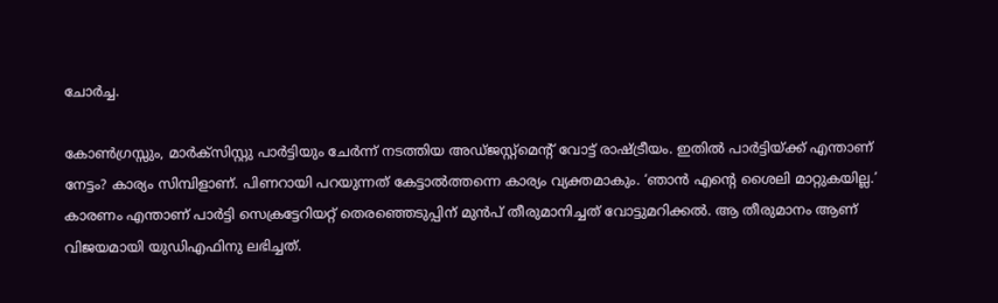ചോര്‍ച്ച.

കോണ്‍ഗ്രസ്സും, മാര്‍ക്‌സിസ്റ്റു പാര്‍ട്ടിയും ചേര്‍ന്ന് നടത്തിയ അഡ്ജസ്റ്റ്‌മെന്റ് വോട്ട് രാഷ്‌ട്രീയം. ഇതില്‍ പാര്‍ട്ടിയ്‌ക്ക് എന്താണ് നേട്ടം? കാര്യം സിമ്പിളാണ്. പിണറായി പറയുന്നത് കേട്ടാല്‍ത്തന്നെ കാര്യം വ്യക്തമാകും. ‘ഞാന്‍ എന്റെ ശൈലി മാറ്റുകയില്ല.’ കാരണം എന്താണ് പാര്‍ട്ടി സെക്രട്ടേറിയറ്റ് തെരഞ്ഞെടുപ്പിന് മുന്‍പ് തീരുമാനിച്ചത് വോട്ടുമറിക്കല്‍. ആ തീരുമാനം ആണ്  വിജയമായി യുഡിഎഫിനു ലഭിച്ചത്.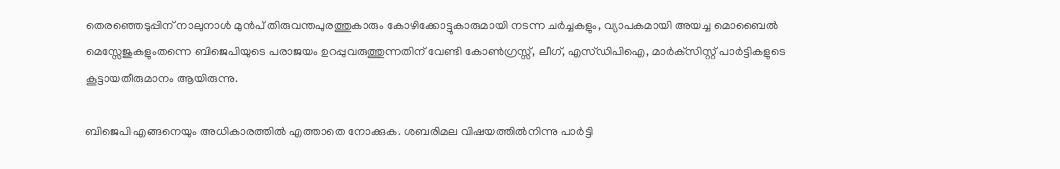തെരഞ്ഞെടുപ്പിന് നാലുനാള്‍ മുന്‍പ് തിരുവന്തപുരത്തുകാരും കോഴിക്കോട്ടുകാരുമായി നടന്ന ചര്‍ച്ചകളും, വ്യാപകമായി അയച്ച മൊബൈല്‍ മെസ്സേജുകളുംതന്നെ ബിജെപിയുടെ പരാജയം ഉറപ്പുവരുത്തുന്നതിന് വേണ്ടി കോണ്‍ഗ്രസ്സ്, ലീഗ്, എസ്ഡിപിഐ, മാര്‍ക്‌സിസ്റ്റ് പാര്‍ട്ടികളുടെ കൂട്ടായതീരുമാനം ആയിരുന്നു.

ബിജെപി എങ്ങനെയും അധികാരത്തില്‍ എത്താതെ നോക്കുക. ശബരിമല വിഷയത്തില്‍നിന്നു പാര്‍ട്ടി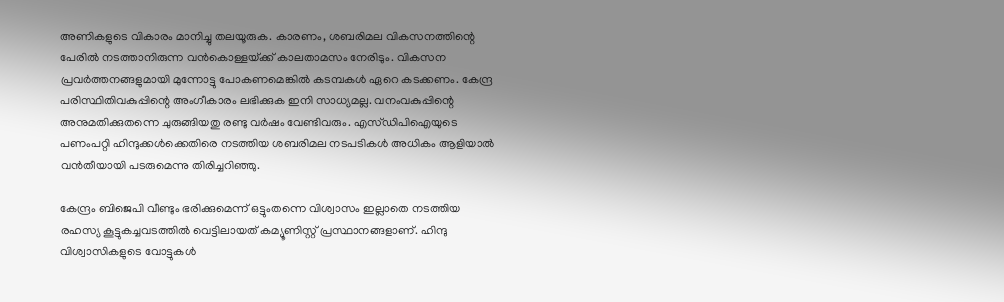അണികളുടെ വികാരം മാനിച്ചു തലയൂരുക. കാരണം, ശബരിമല വികസനത്തിന്റെ പേരില്‍ നടത്താനിരുന്ന വന്‍കൊള്ളയ്‌ക്ക് കാലതാമസം നേരിടും. വികസന പ്രവര്‍ത്തനങ്ങളുമായി മുന്നോട്ടു പോകണമെങ്കില്‍ കടമ്പകള്‍ ഏറെ കടക്കണം. കേന്ദ്ര പരിസ്ഥിതിവകുപ്പിന്റെ അംഗീകാരം ലഭിക്കുക ഇനി സാധ്യമല്ല. വനംവകുപ്പിന്റെ അനുമതിക്കുതന്നെ ചുരുങ്ങിയതു രണ്ടു വര്‍ഷം വേണ്ടിവരും. എസ്ഡിപിഐയുടെ പണംപറ്റി ഹിന്ദുക്കള്‍ക്കെതിരെ നടത്തിയ ശബരിമല നടപടികള്‍ അധികം ആളിയാല്‍ വന്‍തീയായി പടരുമെന്നു തിരിച്ചറിഞ്ഞു.

കേന്ദ്രം ബിജെപി വീണ്ടും ഭരിക്കുമെന്ന് ഒട്ടുംതന്നെ വിശ്വാസം ഇല്ലാതെ നടത്തിയ രഹസ്യ കൂട്ടുകച്ചവടത്തില്‍ വെട്ടിലായത് കമ്യൂണിസ്റ്റ് പ്രസ്ഥാനങ്ങളാണ്. ഹിന്ദു വിശ്വാസികളുടെ വോട്ടുകള്‍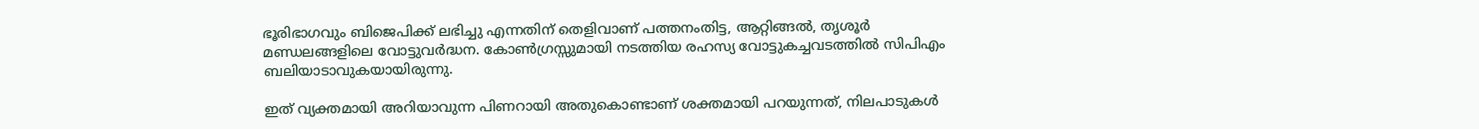ഭൂരിഭാഗവും ബിജെപിക്ക് ലഭിച്ചു എന്നതിന് തെളിവാണ് പത്തനംതിട്ട, ആറ്റിങ്ങല്‍, തൃശൂര്‍ മണ്ഡലങ്ങളിലെ വോട്ടുവര്‍ദ്ധന. കോണ്‍ഗ്രസ്സുമായി നടത്തിയ രഹസ്യ വോട്ടുകച്ചവടത്തില്‍ സിപിഎം ബലിയാടാവുകയായിരുന്നു.

ഇത് വ്യക്തമായി അറിയാവുന്ന പിണറായി അതുകൊണ്ടാണ് ശക്തമായി പറയുന്നത്, നിലപാടുകള്‍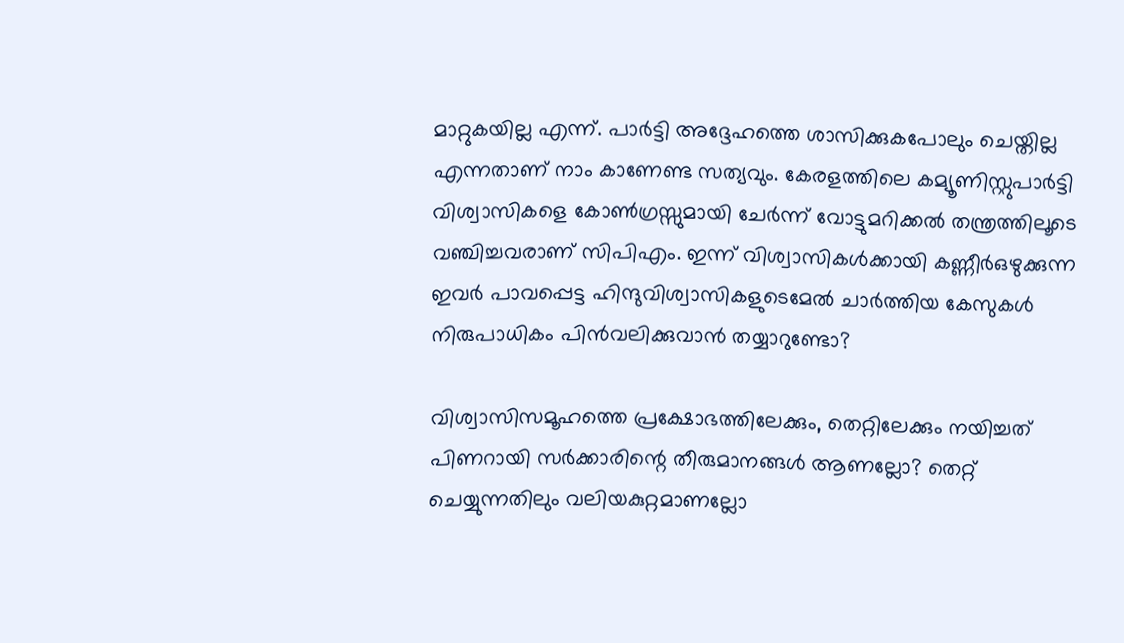മാറ്റുകയില്ല എന്ന്. പാര്‍ട്ടി അദ്ദേഹത്തെ ശാസിക്കുകപോലും ചെയ്തില്ല എന്നതാണ് നാം കാണേണ്ട സത്യവും. കേരളത്തിലെ കമ്യൂണിസ്റ്റുപാര്‍ട്ടി വിശ്വാസികളെ കോണ്‍ഗ്രസ്സുമായി ചേര്‍ന്ന് വോട്ടുമറിക്കല്‍ തന്ത്രത്തിലൂടെ വഞ്ചിച്ചവരാണ് സിപിഎം. ഇന്ന് വിശ്വാസികള്‍ക്കായി കണ്ണീര്‍ഒഴുക്കുന്ന ഇവര്‍ പാവപ്പെട്ട ഹിന്ദുവിശ്വാസികളുടെമേല്‍ ചാര്‍ത്തിയ കേസുകള്‍ നിരുപാധികം പിന്‍വലിക്കുവാന്‍ തയ്യാറുണ്ടോ?

വിശ്വാസിസമൂഹത്തെ പ്രക്ഷോഭത്തിലേക്കും, തെറ്റിലേക്കും നയിച്ചത് പിണറായി സര്‍ക്കാരിന്റെ തീരുമാനങ്ങള്‍ ആണല്ലോ? തെറ്റ് ചെയ്യുന്നതിലും വലിയകുറ്റമാണല്ലോ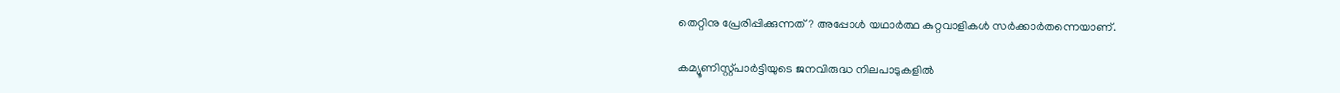തെറ്റിനു പ്രേരിപ്പിക്കുന്നത്? അപ്പോള്‍ യഥാര്‍ത്ഥ കുറ്റവാളികള്‍ സര്‍ക്കാര്‍തന്നെയാണ്.

കമ്യൂണിസ്റ്റ്പാര്‍ട്ടിയുടെ ജനവിരുദ്ധ നിലപാടുകളില്‍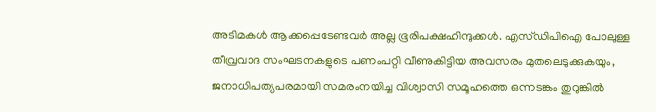അടിമകള്‍ ആക്കപ്പെടേണ്ടവര്‍ അല്ല ഭൂരിപക്ഷഹിന്ദുക്കള്‍. എസ്ഡിപിഐ പോലുള്ള തീവ്രവാദ സംഘടനകളുടെ പണംപറ്റി വീണുകിട്ടിയ അവസരം മുതലെടുക്കുകയും, ജനാധിപത്യപരമായി സമരംനയിച്ച വിശ്വാസി സമൂഹത്തെ ഒന്നടങ്കം തുറുങ്കില്‍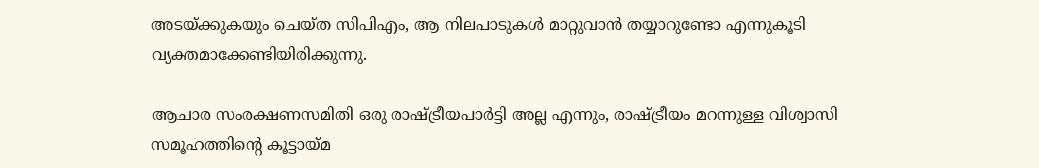അടയ്‌ക്കുകയും ചെയ്ത സിപിഎം, ആ നിലപാടുകള്‍ മാറ്റുവാന്‍ തയ്യാറുണ്ടോ എന്നുകൂടി വ്യക്തമാക്കേണ്ടിയിരിക്കുന്നു.

ആചാര സംരക്ഷണസമിതി ഒരു രാഷ്‌ട്രീയപാര്‍ട്ടി അല്ല എന്നും, രാഷ്‌ട്രീയം മറന്നുള്ള വിശ്വാസി സമൂഹത്തിന്റെ കൂട്ടായ്‌മ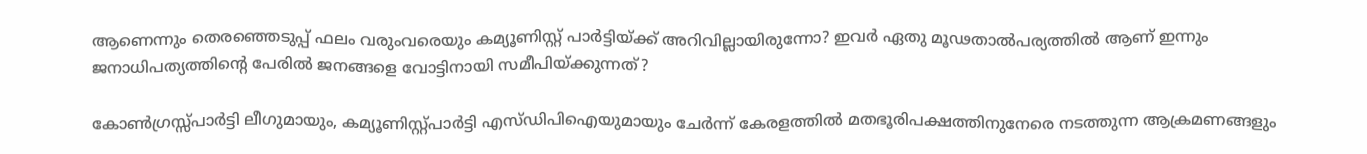ആണെന്നും തെരഞ്ഞെടുപ്പ് ഫലം വരുംവരെയും കമ്യൂണിസ്റ്റ് പാര്‍ട്ടിയ്‌ക്ക് അറിവില്ലായിരുന്നോ? ഇവര്‍ ഏതു മൂഢതാല്‍പര്യത്തില്‍ ആണ് ഇന്നും ജനാധിപത്യത്തിന്റെ പേരില്‍ ജനങ്ങളെ വോട്ടിനായി സമീപിയ്‌ക്കുന്നത്?

കോണ്‍ഗ്രസ്സ്പാര്‍ട്ടി ലീഗുമായും, കമ്യൂണിസ്റ്റ്പാര്‍ട്ടി എസ്ഡിപിഐയുമായും ചേര്‍ന്ന് കേരളത്തില്‍ മതഭൂരിപക്ഷത്തിനുനേരെ നടത്തുന്ന ആക്രമണങ്ങളും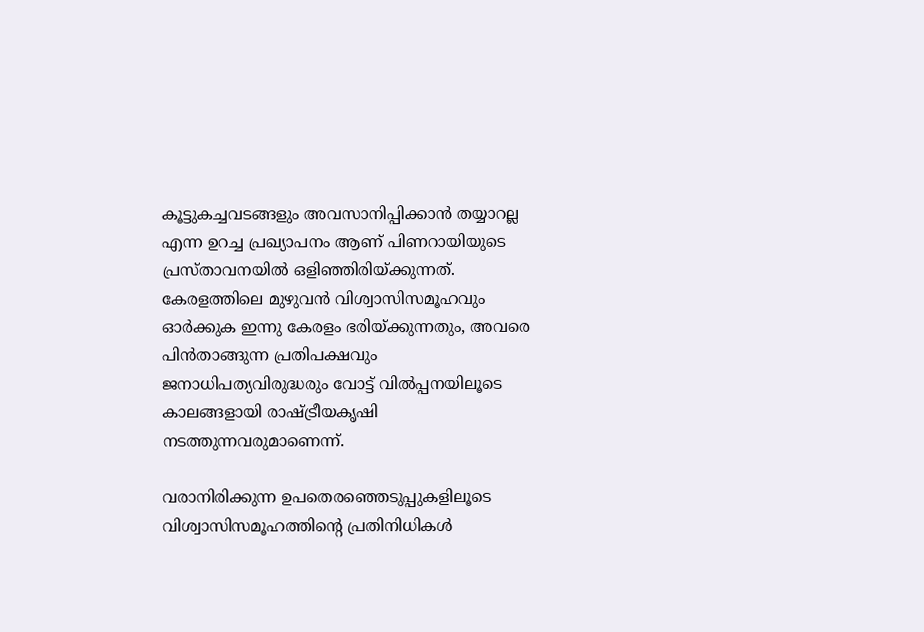കൂട്ടുകച്ചവടങ്ങളും അവസാനിപ്പിക്കാന്‍ തയ്യാറല്ല എന്ന ഉറച്ച പ്രഖ്യാപനം ആണ് പിണറായിയുടെ പ്രസ്താവനയില്‍ ഒളിഞ്ഞിരിയ്‌ക്കുന്നത്. കേരളത്തിലെ മുഴുവന്‍ വിശ്വാസിസമൂഹവും ഓര്‍ക്കുക ഇന്നു കേരളം ഭരിയ്‌ക്കുന്നതും, അവരെ പിന്‍താങ്ങുന്ന പ്രതിപക്ഷവും ജനാധിപത്യവിരുദ്ധരും വോട്ട് വില്‍പ്പനയിലൂടെ കാലങ്ങളായി രാഷ്‌ട്രീയകൃഷി നടത്തുന്നവരുമാണെന്ന്.

വരാനിരിക്കുന്ന ഉപതെരഞ്ഞെടുപ്പുകളിലൂടെ വിശ്വാസിസമൂഹത്തിന്റെ പ്രതിനിധികള്‍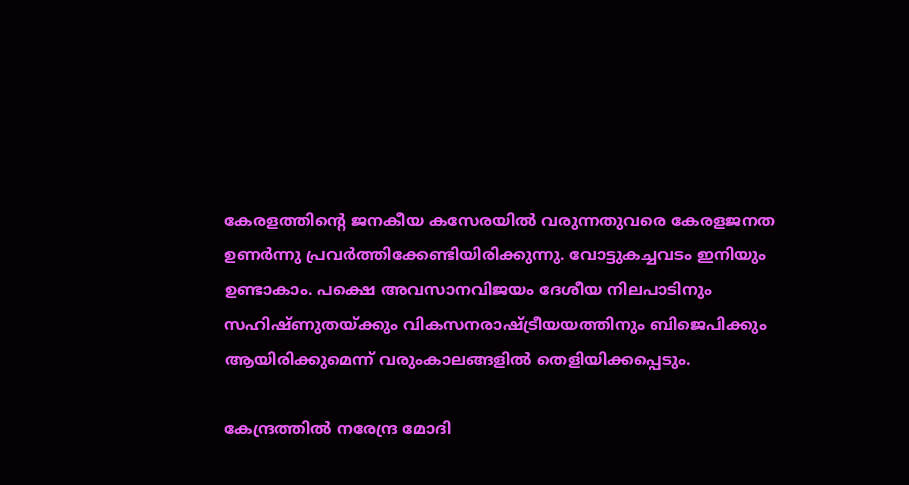കേരളത്തിന്റെ ജനകീയ കസേരയില്‍ വരുന്നതുവരെ കേരളജനത ഉണര്‍ന്നു പ്രവര്‍ത്തിക്കേണ്ടിയിരിക്കുന്നു. വോട്ടുകച്ചവടം ഇനിയും ഉണ്ടാകാം. പക്ഷെ അവസാനവിജയം ദേശീയ നിലപാടിനും സഹിഷ്ണുതയ്‌ക്കും വികസനരാഷ്‌ട്രീയയത്തിനും ബിജെപിക്കും ആയിരിക്കുമെന്ന് വരുംകാലങ്ങളില്‍ തെളിയിക്കപ്പെടും.

കേന്ദ്രത്തില്‍ നരേന്ദ്ര മോദി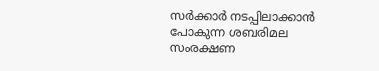സര്‍ക്കാര്‍ നടപ്പിലാക്കാന്‍ പോകുന്ന ശബരിമല സംരക്ഷണ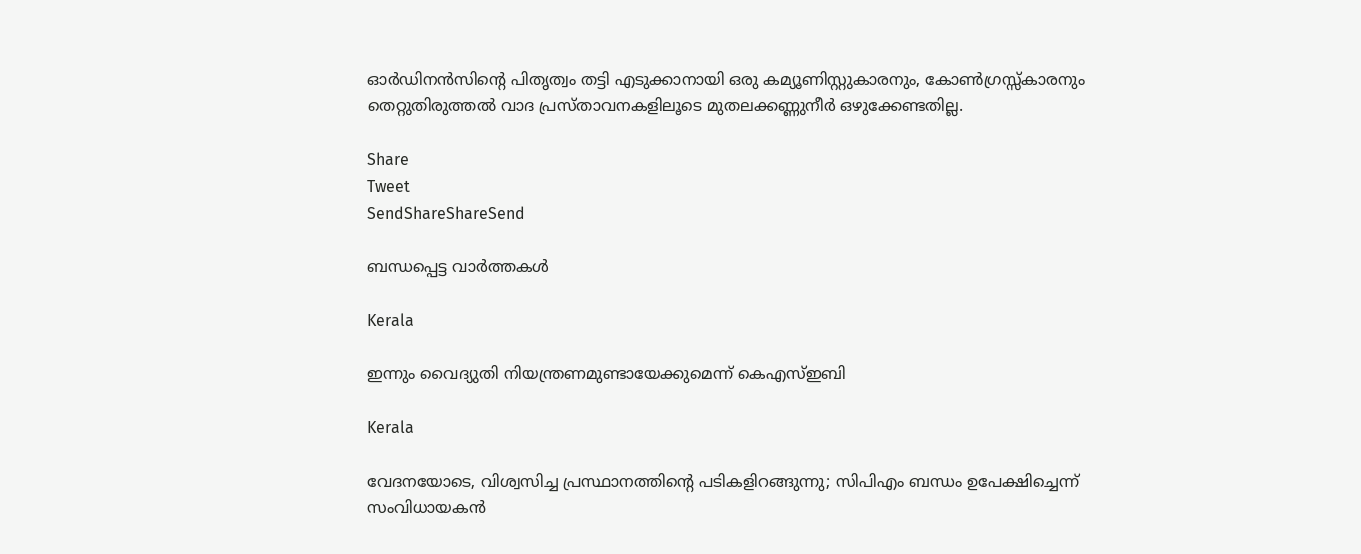ഓര്‍ഡിനന്‍സിന്റെ പിതൃത്വം തട്ടി എടുക്കാനായി ഒരു കമ്യൂണിസ്റ്റുകാരനും, കോണ്‍ഗ്രസ്സ്‌കാരനും തെറ്റുതിരുത്തല്‍ വാദ പ്രസ്താവനകളിലൂടെ മുതലക്കണ്ണുനീര്‍ ഒഴുക്കേണ്ടതില്ല.

Share
Tweet
SendShareShareSend

ബന്ധപ്പെട്ട വാര്‍ത്തകള്‍

Kerala

ഇന്നും വൈദ്യുതി നിയന്ത്രണമുണ്ടായേക്കുമെന്ന് കെഎസ്ഇബി

Kerala

വേദനയോടെ, വിശ്വസിച്ച പ്രസ്ഥാനത്തിന്റെ പടികളിറങ്ങുന്നു; സിപിഎം ബന്ധം ഉപേക്ഷിച്ചെന്ന് സംവിധായകന്‍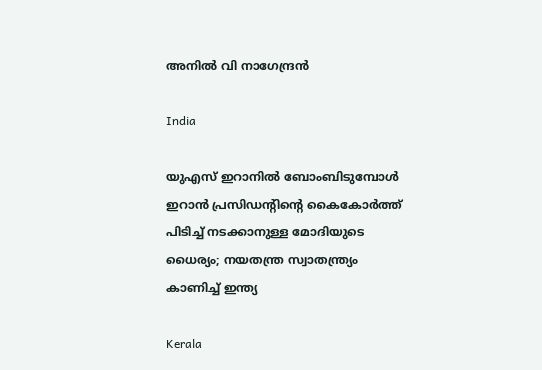അനില്‍ വി നാഗേന്ദ്രന്‍

India

യുഎസ് ഇറാനില്‍ ബോംബിടുമ്പോള്‍ ഇറാന്‍ പ്രസിഡന്‍റിന്റെ കൈകോര്‍ത്ത് പിടിച്ച് നടക്കാനുള്ള മോദിയുടെ ധൈര്യം; നയതന്ത്ര സ്വാതന്ത്ര്യം കാണിച്ച് ഇന്ത്യ

Kerala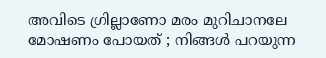അവിടെ ഗ്രില്ലാണോ മരം മുറിചാനലേ മോഷണം പോയത് ; നിങ്ങൾ പറയുന്ന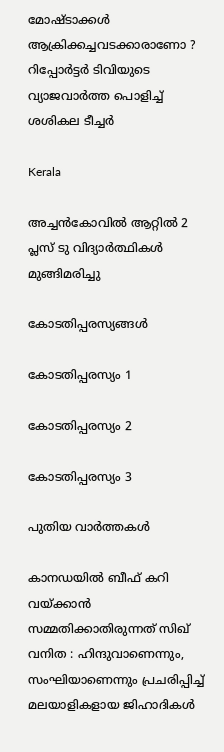മോഷ്ടാക്കൾ ആക്രിക്കച്ചവടക്കാരാണോ ? റിപ്പോർട്ടർ ടിവിയുടെ വ്യാജവാർത്ത പൊളിച്ച് ശശികല ടീച്ചർ

Kerala

അച്ചന്‍കോവില്‍ ആറ്റില്‍ 2 പ്ലസ് ടു വിദ്യാര്‍ത്ഥികള്‍ മുങ്ങിമരിച്ചു

കോടതിപ്പരസ്യങ്ങള്‍

കോടതിപ്പരസ്യം 1

കോടതിപ്പരസ്യം 2

കോടതിപ്പരസ്യം 3

പുതിയ വാര്‍ത്തകള്‍

കാനഡയിൽ ബീഫ് കറി വയ്‌ക്കാൻ സമ്മതിക്കാതിരുന്നത് സിഖ് വനിത : ഹിന്ദുവാണെന്നും, സംഘിയാണെന്നും പ്രചരിപ്പിച്ച് മലയാളികളായ ജിഹാദികൾ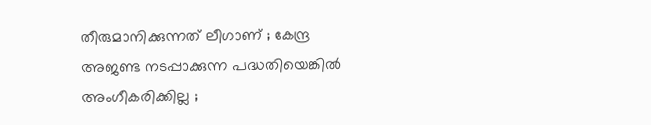തീരുമാനിക്കുന്നത് ലീഗാണ് ; കേന്ദ്ര അജണ്ട നടപ്പാക്കുന്ന പദ്ധതിയെങ്കിൽ അംഗീകരിക്കില്ല ;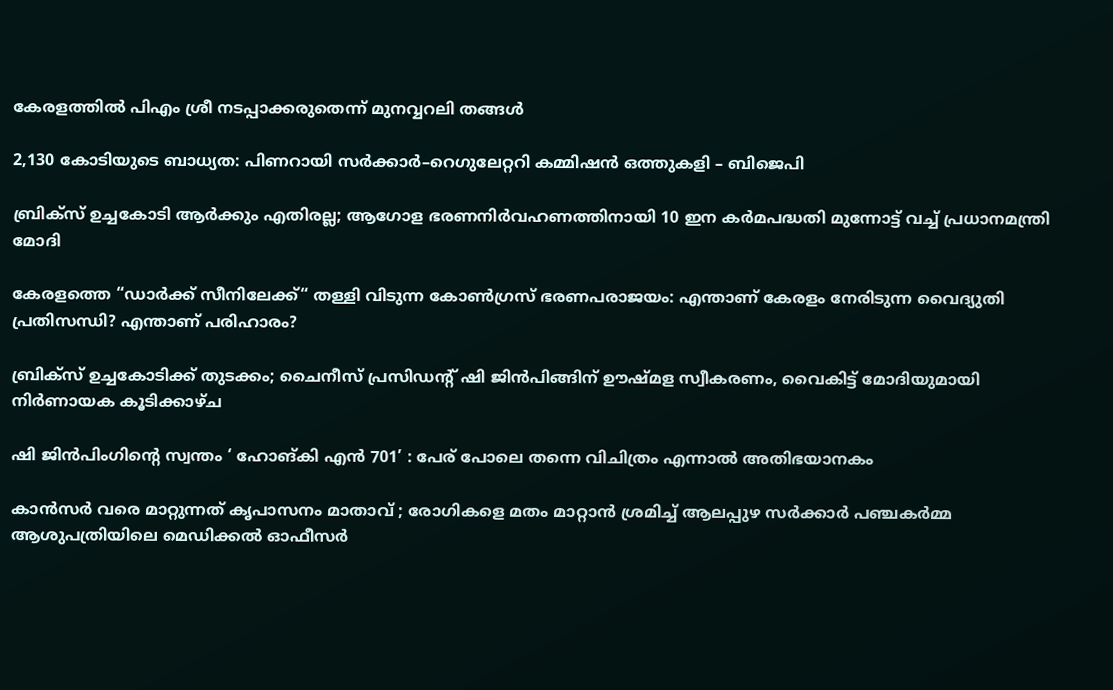കേരളത്തിൽ പിഎം ശ്രീ നടപ്പാക്കരുതെന്ന് മുനവ്വറലി തങ്ങൾ

2,130 കോടിയുടെ ബാധ്യത: പിണറായി സർക്കാർ–റെഗുലേറ്ററി കമ്മിഷൻ ഒത്തുകളി – ബിജെപി

ബ്രിക്സ് ഉച്ചകോടി ആർക്കും എതിരല്ല; ആഗോള ഭരണനിർവഹണത്തിനായി 10 ഇന കർമപദ്ധതി മുന്നോട്ട് വച്ച് പ്രധാനമന്ത്രി മോദി

കേരളത്തെ “ഡാർക്ക് സീനിലേക്ക്“ തള്ളി വിടുന്ന കോൺഗ്രസ് ഭരണപരാജയം: എന്താണ് കേരളം നേരിടുന്ന വൈദ്യുതി പ്രതിസന്ധി? എന്താണ് പരിഹാരം?

ബ്രിക്സ് ഉച്ചകോടിക്ക് തുടക്കം; ചൈനീസ് പ്രസിഡന്റ് ഷി ജിൻപിങ്ങിന് ഊഷ്മള സ്വീകരണം, വൈകിട്ട് മോദിയുമായി നിർണായക കൂടിക്കാഴ്ച

ഷി ജിൻപിംഗിന്റെ സ്വന്തം ‘ ഹോങ്‌കി എൻ 701’ : പേര് പോലെ തന്നെ വിചിത്രം എന്നാൽ അതിഭയാനകം

കാൻസർ വരെ മാറ്റുന്നത് കൃപാസനം മാതാവ് ; രോഗികളെ മതം മാറ്റാൻ ശ്രമിച്ച് ആലപ്പുഴ സർക്കാർ പഞ്ചകർമ്മ ആശുപത്രിയിലെ മെഡിക്കൽ ഓഫീസർ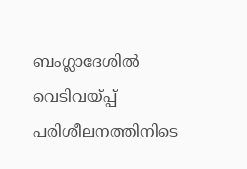ബംഗ്ലാദേശിൽ വെടിവയ്‌പ്പ് പരിശീലനത്തിനിടെ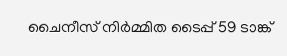ചൈനീസ് നിർമ്മിത ടൈപ്പ് 59 ടാങ്ക്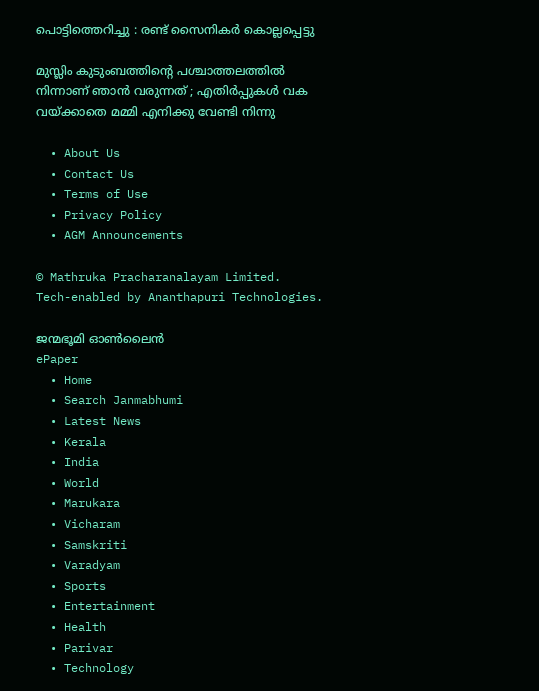പൊട്ടിത്തെറിച്ചു : രണ്ട് സൈനികർ കൊല്ലപ്പെട്ടു

മുസ്ലിം കുടുംബത്തിന്റെ പശ്ചാത്തലത്തിൽ നിന്നാണ് ഞാൻ വരുന്നത് ; എതിർപ്പുകൾ വക വയ്‌ക്കാതെ മമ്മി എനിക്കു വേണ്ടി നിന്നു

  • About Us
  • Contact Us
  • Terms of Use
  • Privacy Policy
  • AGM Announcements

© Mathruka Pracharanalayam Limited.
Tech-enabled by Ananthapuri Technologies.

ജന്മഭൂമി ഓണ്‍ലൈന്‍
ePaper
  • Home
  • Search Janmabhumi
  • Latest News
  • Kerala
  • India
  • World
  • Marukara
  • Vicharam
  • Samskriti
  • Varadyam
  • Sports
  • Entertainment
  • Health
  • Parivar
  • Technology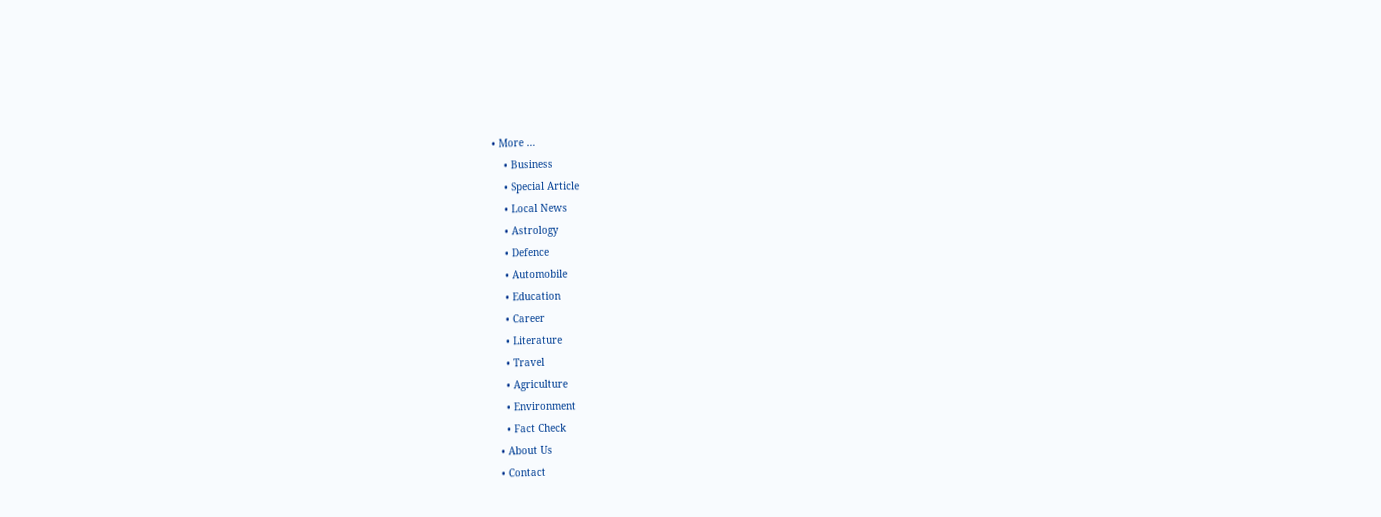• More …
    • Business
    • Special Article
    • Local News
    • Astrology
    • Defence
    • Automobile
    • Education
    • Career
    • Literature
    • Travel
    • Agriculture
    • Environment
    • Fact Check
  • About Us
  • Contact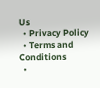Us
  • Privacy Policy
  • Terms and Conditions
  •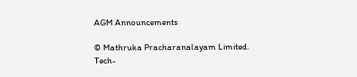AGM Announcements

© Mathruka Pracharanalayam Limited.
Tech-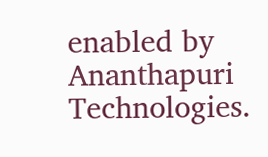enabled by Ananthapuri Technologies.